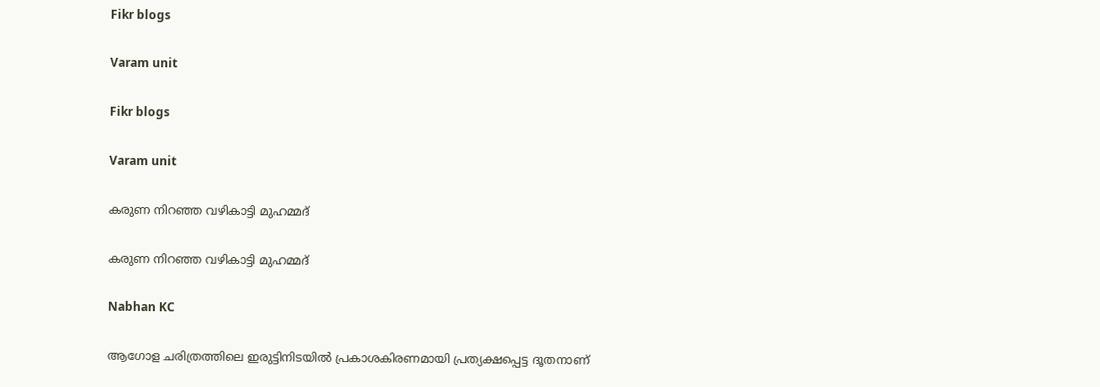Fikr blogs

Varam unit

Fikr blogs

Varam unit

കരുണ നിറഞ്ഞ വഴികാട്ടി മുഹമ്മദ്

കരുണ നിറഞ്ഞ വഴികാട്ടി മുഹമ്മദ്

Nabhan KC

ആഗോള ചരിത്രത്തിലെ ഇരുട്ടിനിടയിൽ പ്രകാശകിരണമായി പ്രത്യക്ഷപ്പെട്ട ദൂതനാണ്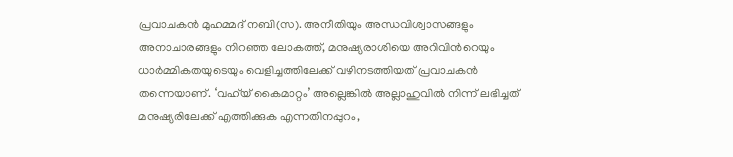പ്രവാചകൻ മുഹമ്മദ് നബി(സ). അനീതിയും അന്ധവിശ്വാസങ്ങളും അനാചാരങ്ങളും നിറഞ്ഞ ലോകത്ത്, മനുഷ്യരാശിയെ അറിവിന്‍റെയും ധാർമ്മികതയുടെയും വെളിച്ചത്തിലേക്ക് വഴിനടത്തിയത് പ്രവാചകൻ തന്നെയാണ്. ‘വഹ്‌യ് കൈമാറ്റം’ അല്ലെങ്കിൽ അല്ലാഹുവിൽ നിന്ന് ലഭിച്ചത് മനുഷ്യരിലേക്ക് എത്തിക്കുക എന്നതിനപ്പുറം,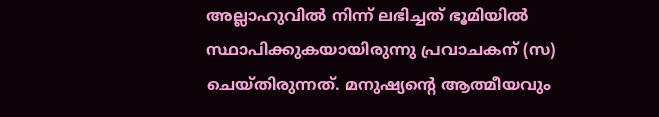അല്ലാഹുവിൽ നിന്ന് ലഭിച്ചത് ഭൂമിയിൽ സ്ഥാപിക്കുകയായിരുന്നു പ്രവാചകന് (സ) ചെയ്തിരുന്നത്. മനുഷ്യന്‍റെ ആത്മീയവും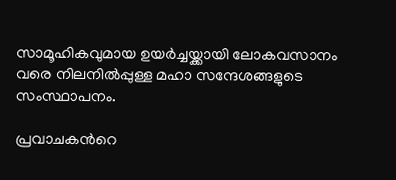സാമൂഹികവുമായ ഉയർച്ചയ്ക്കായി ലോകവസാനം വരെ നിലനിൽപ്പുള്ള മഹാ സന്ദേശങ്ങളുടെ സംസ്ഥാപനം.

പ്രവാചകന്‍റെ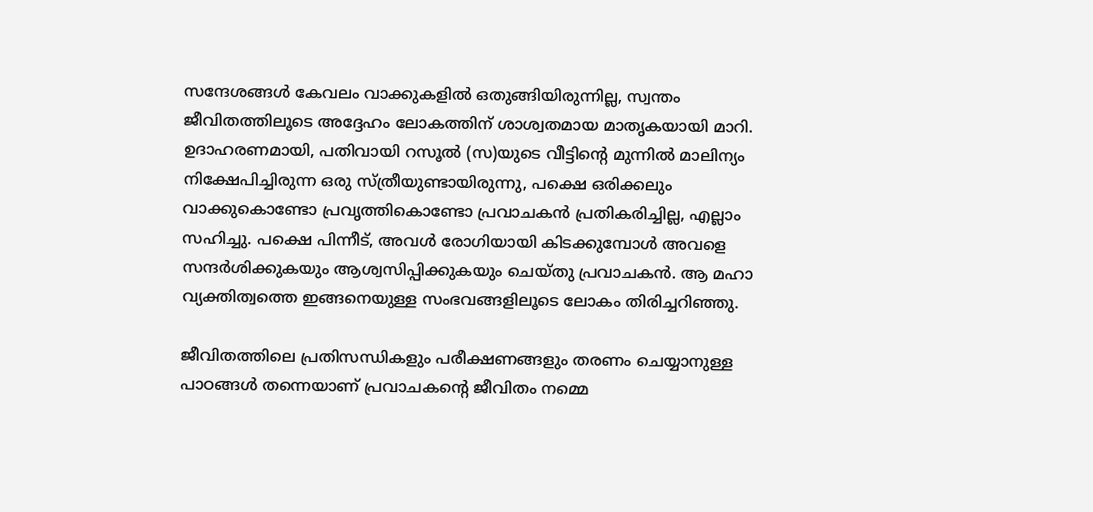സന്ദേശങ്ങൾ കേവലം വാക്കുകളിൽ ഒതുങ്ങിയിരുന്നില്ല, സ്വന്തം ജീവിതത്തിലൂടെ അദ്ദേഹം ലോകത്തിന് ശാശ്വതമായ മാതൃകയായി മാറി. ഉദാഹരണമായി, പതിവായി റസൂൽ (സ)യുടെ വീട്ടിന്റെ മുന്നിൽ മാലിന്യം നിക്ഷേപിച്ചിരുന്ന ഒരു സ്ത്രീയുണ്ടായിരുന്നു, പക്ഷെ ഒരിക്കലും വാക്കുകൊണ്ടോ പ്രവൃത്തികൊണ്ടോ പ്രവാചകൻ പ്രതികരിച്ചില്ല, എല്ലാം സഹിച്ചു. പക്ഷെ പിന്നീട്, അവൾ രോഗിയായി കിടക്കുമ്പോൾ അവളെ സന്ദർശിക്കുകയും ആശ്വസിപ്പിക്കുകയും ചെയ്തു പ്രവാചകൻ. ആ മഹാ വ്യക്തിത്വത്തെ ഇങ്ങനെയുള്ള സംഭവങ്ങളിലൂടെ ലോകം തിരിച്ചറിഞ്ഞു.

ജീവിതത്തിലെ പ്രതിസന്ധികളും പരീക്ഷണങ്ങളും തരണം ചെയ്യാനുള്ള പാഠങ്ങൾ തന്നെയാണ് പ്രവാചകന്റെ ജീവിതം നമ്മെ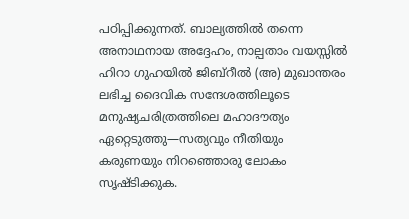പഠിപ്പിക്കുന്നത്. ബാല്യത്തിൽ തന്നെ അനാഥനായ അദ്ദേഹം, നാല്പതാം വയസ്സിൽ ഹിറാ ഗുഹയിൽ ജിബ്‌റീൽ (അ) മുഖാന്തരം ലഭിച്ച ദൈവിക സന്ദേശത്തിലൂടെ മനുഷ്യചരിത്രത്തിലെ മഹാദൗത്യം ഏറ്റെടുത്തു—സത്യവും നീതിയും കരുണയും നിറഞ്ഞൊരു ലോകം സൃഷ്ടിക്കുക.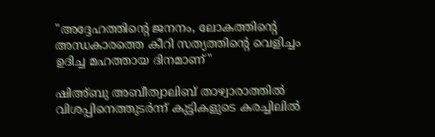"അദ്ദേഹത്തിന്‍റെ ജനനം, ലോകത്തിന്‍റെ അന്ധകാരത്തെ കീറി സത്യത്തിന്‍റെ വെളിച്ചം ഉദിച്ച മഹത്തായ ദിനമാണ്"

ഷിഅ്ബു അബീത്വാലിബ് താഴ്വാരാത്തിൽ വിശപ്പിനെത്തുടർന്ന് കുട്ടികളുടെ കരച്ചിലിൽ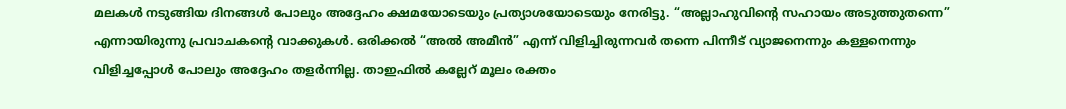മലകൾ നടുങ്ങിയ ദിനങ്ങൾ പോലും അദ്ദേഹം ക്ഷമയോടെയും പ്രത്യാശയോടെയും നേരിട്ടു. “അല്ലാഹുവിന്‍റെ സഹായം അടുത്തുതന്നെ” എന്നായിരുന്നു പ്രവാചകന്‍റെ വാക്കുകൾ. ഒരിക്കൽ “അൽ അമീൻ” എന്ന് വിളിച്ചിരുന്നവർ തന്നെ പിന്നീട് വ്യാജനെന്നും കള്ളനെന്നും വിളിച്ചപ്പോൾ പോലും അദ്ദേഹം തളർന്നില്ല. താഇഫിൽ കല്ലേറ് മൂലം രക്തം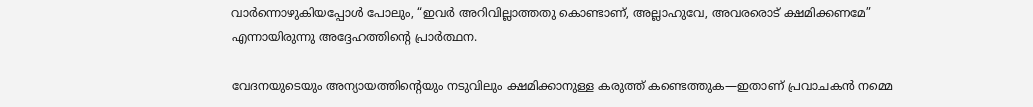വാർന്നൊഴുകിയപ്പോൾ പോലും, “ഇവർ അറിവില്ലാത്തതു കൊണ്ടാണ്, അല്ലാഹുവേ, അവരരൊട് ക്ഷമിക്കണമേ” എന്നായിരുന്നു അദ്ദേഹത്തിന്‍റെ പ്രാർത്ഥന.

വേദനയുടെയും അന്യായത്തിന്‍റെയും നടുവിലും ക്ഷമിക്കാനുള്ള കരുത്ത് കണ്ടെത്തുക—ഇതാണ് പ്രവാചകൻ നമ്മെ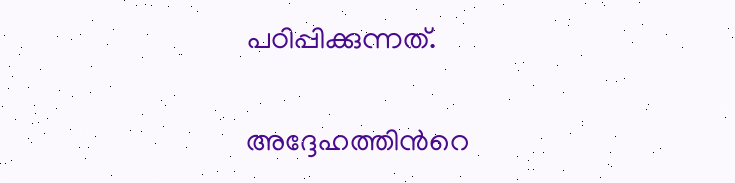പഠിപ്പിക്കുന്നത്.

അദ്ദേഹത്തിന്‍റെ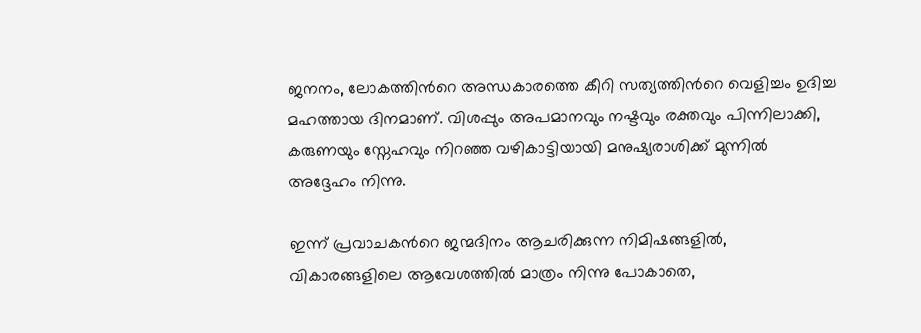ജനനം, ലോകത്തിന്‍റെ അന്ധകാരത്തെ കീറി സത്യത്തിന്‍റെ വെളിച്ചം ഉദിച്ച മഹത്തായ ദിനമാണ്. വിശപ്പും അപമാനവും നഷ്ടവും രക്തവും പിന്നിലാക്കി, കരുണയും സ്നേഹവും നിറഞ്ഞ വഴികാട്ടിയായി മനുഷ്യരാശിക്ക് മുന്നിൽ അദ്ദേഹം നിന്നു.

ഇന്ന് പ്രവാചകന്‍റെ ജന്മദിനം ആചരിക്കുന്ന നിമിഷങ്ങളിൽ, വികാരങ്ങളിലെ ആവേശത്തിൽ മാത്രം നിന്നു പോകാതെ,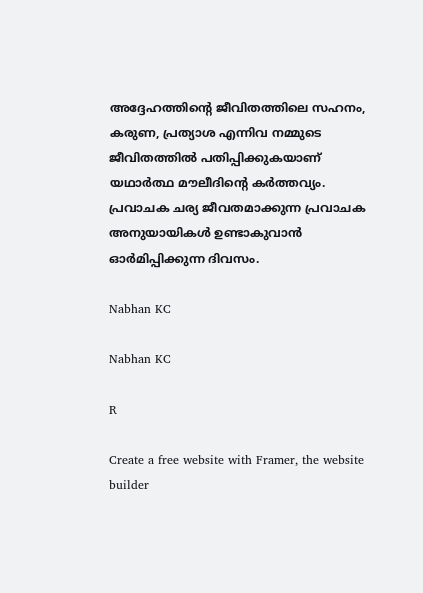അദ്ദേഹത്തിന്‍റെ ജീവിതത്തിലെ സഹനം, കരുണ, പ്രത്യാശ എന്നിവ നമ്മുടെ ജീവിതത്തിൽ പതിപ്പിക്കുകയാണ് യഥാർത്ഥ മൗലീദിന്‍റെ കർത്തവ്യം. പ്രവാചക ചര്യ ജീവതമാക്കുന്ന പ്രവാചക അനുയായികൾ ഉണ്ടാകുവാൻ ഓർമിപ്പിക്കുന്ന ദിവസം.

Nabhan KC

Nabhan KC

R

Create a free website with Framer, the website builder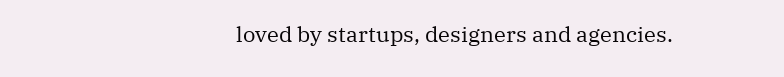loved by startups, designers and agencies.